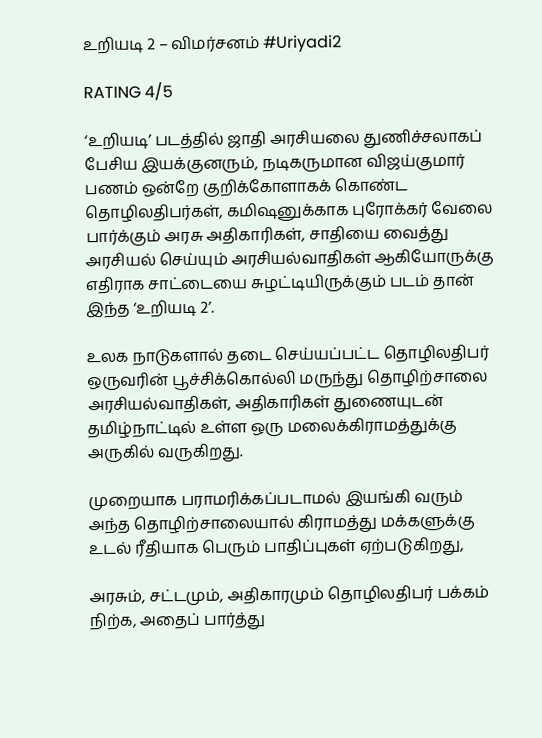உறியடி 2 – விமர்சனம் #Uriyadi2

RATING 4/5

‘உறியடி’ படத்தில் ஜாதி அரசியலை துணிச்சலாகப் பேசிய இயக்குனரும், நடிகருமான விஜய்குமார் பணம் ஒன்றே குறிக்கோளாகக் கொண்ட தொழிலதிபர்கள், கமிஷனுக்காக புரோக்கர் வேலை பார்க்கும் அரசு அதிகாரிகள், சாதியை வைத்து அரசியல் செய்யும் அரசியல்வாதிகள் ஆகியோருக்கு எதிராக சாட்டையை சுழட்டியிருக்கும் படம் தான் இந்த ‘உறியடி 2’.

உலக நாடுகளால் தடை செய்யப்பட்ட தொழிலதிபர் ஒருவரின் பூச்சிக்கொல்லி மருந்து தொழிற்சாலை அரசியல்வாதிகள், அதிகாரிகள் துணையுடன் தமிழ்நாட்டில் உள்ள ஒரு மலைக்கிராமத்துக்கு அருகில் வருகிறது.

முறையாக பராமரிக்கப்படாமல் இயங்கி வரும் அந்த தொழிற்சாலையால் கிராமத்து மக்களுக்கு உடல் ரீதியாக பெரும் பாதிப்புகள் ஏற்படுகிறது,

அரசும், சட்டமும், அதிகாரமும் தொழிலதிபர் பக்கம் நிற்க, அதைப் பார்த்து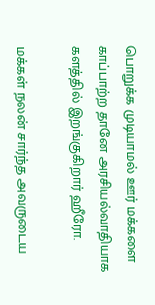பொறுக்க முடியாமல் ஊர் மக்களை காப்பாற்ற தானே அரசியல்வாதியாக களத்தில் இறங்குகிறார் ஹீரோ.

மக்கள் நலன் சார்ந்த அவருடைய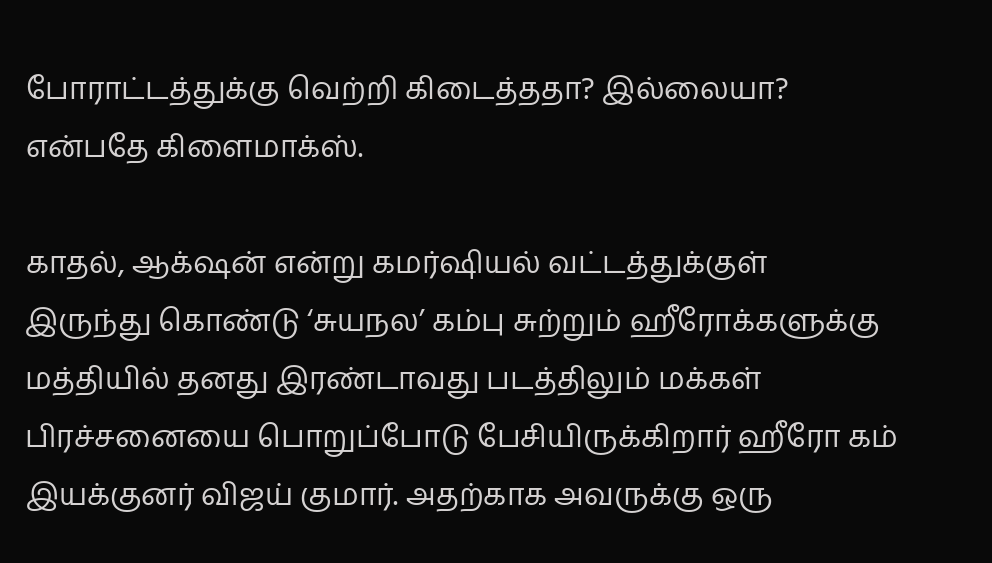போராட்டத்துக்கு வெற்றி கிடைத்ததா? இல்லையா? என்பதே கிளைமாக்ஸ்.

காதல், ஆக்‌ஷன் என்று கமர்ஷியல் வட்டத்துக்குள் இருந்து கொண்டு ‘சுயநல’ கம்பு சுற்றும் ஹீரோக்களுக்கு மத்தியில் தனது இரண்டாவது படத்திலும் மக்கள் பிரச்சனையை பொறுப்போடு பேசியிருக்கிறார் ஹீரோ கம் இயக்குனர் விஜய் குமார். அதற்காக அவருக்கு ஒரு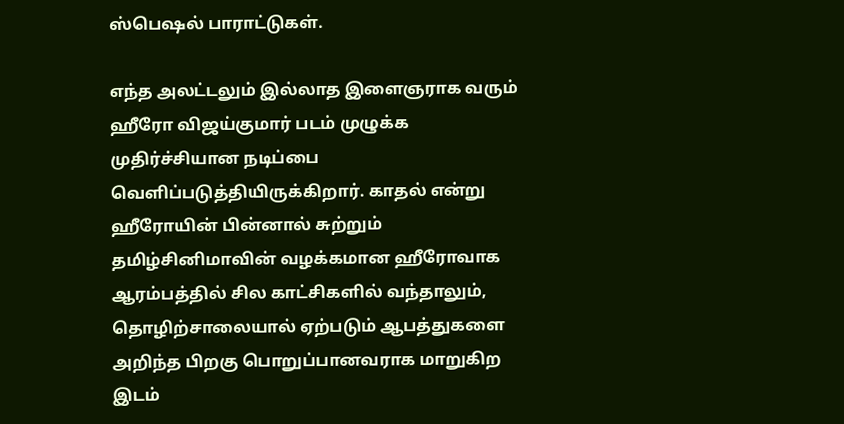ஸ்பெஷல் பாராட்டுகள்.

எந்த அலட்டலும் இல்லாத இளைஞராக வரும் ஹீரோ விஜய்குமார் படம் முழுக்க முதிர்ச்சியான நடிப்பை வெளிப்படுத்தியிருக்கிறார். காதல் என்று ஹீரோயின் பின்னால் சுற்றும் தமிழ்சினிமாவின் வழக்கமான ஹீரோவாக ஆரம்பத்தில் சில காட்சிகளில் வந்தாலும், தொழிற்சாலையால் ஏற்படும் ஆபத்துகளை அறிந்த பிறகு பொறுப்பானவராக மாறுகிற இடம்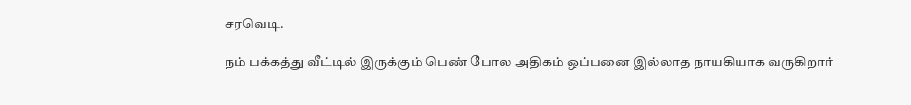சரவெடி.

நம் பக்கத்து வீட்டில் இருக்கும் பெண் போல அதிகம் ஒப்பனை இல்லாத நாயகியாக வருகிறார்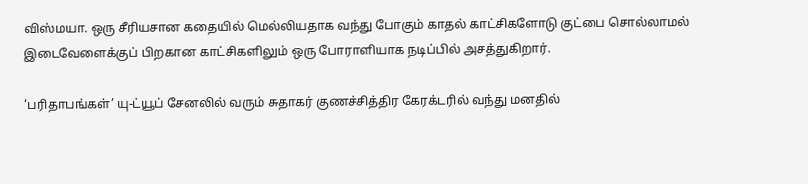விஸ்மயா. ஒரு சீரியசான கதையில் மெல்லியதாக வந்து போகும் காதல் காட்சிகளோடு குட்பை சொல்லாமல் இடைவேளைக்குப் பிறகான காட்சிகளிலும் ஒரு போராளியாக நடிப்பில் அசத்துகிறார்.

‘பரிதாபங்கள்’ யு-ட்யூப் சேனலில் வரும் சுதாகர் குணச்சித்திர கேரக்டரில் வந்து மனதில்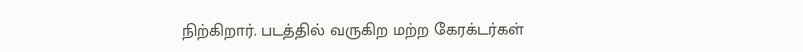நிற்கிறார். படத்தில் வருகிற மற்ற கேரக்டர்கள்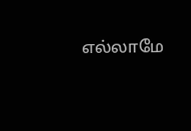எல்லாமே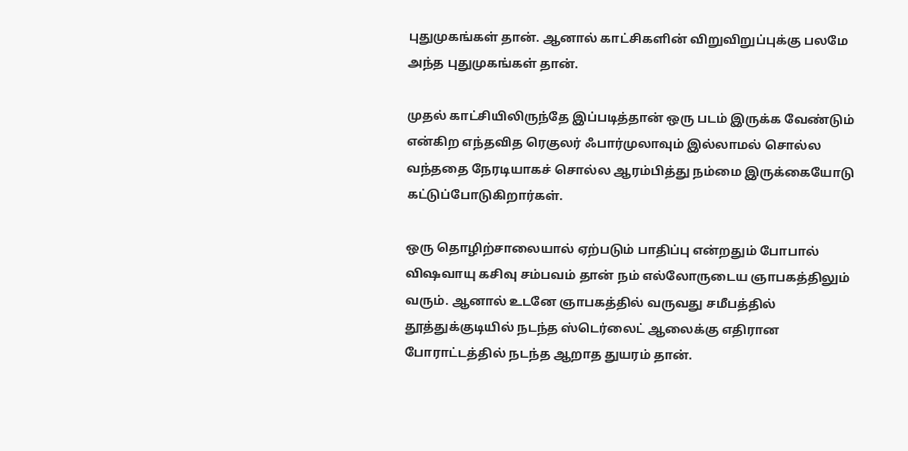புதுமுகங்கள் தான். ஆனால் காட்சிகளின் விறுவிறுப்புக்கு பலமே அந்த புதுமுகங்கள் தான்.

முதல் காட்சியிலிருந்தே இப்படித்தான் ஒரு படம் இருக்க வேண்டும் என்கிற எந்தவித ரெகுலர் ஃபார்முலாவும் இல்லாமல் சொல்ல வந்ததை நேரடியாகச் சொல்ல ஆரம்பித்து நம்மை இருக்கையோடு கட்டுப்போடுகிறார்கள்.

ஒரு தொழிற்சாலையால் ஏற்படும் பாதிப்பு என்றதும் போபால் விஷவாயு கசிவு சம்பவம் தான் நம் எல்லோருடைய ஞாபகத்திலும் வரும். ஆனால் உடனே ஞாபகத்தில் வருவது சமீபத்தில் தூத்துக்குடியில் நடந்த ஸ்டெர்லைட் ஆலைக்கு எதிரான போராட்டத்தில் நடந்த ஆறாத துயரம் தான்.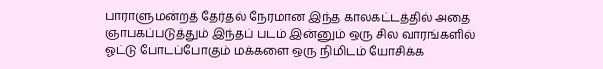பாராளுமன்றத் தேர்தல் நேரமான இந்த காலகட்டத்தில் அதை ஞாபகப்படுத்தும் இந்தப் படம் இன்னும் ஒரு சில வாரங்களில் ஓட்டு போடப்போகும் மக்களை ஒரு நிமிடம் யோசிக்க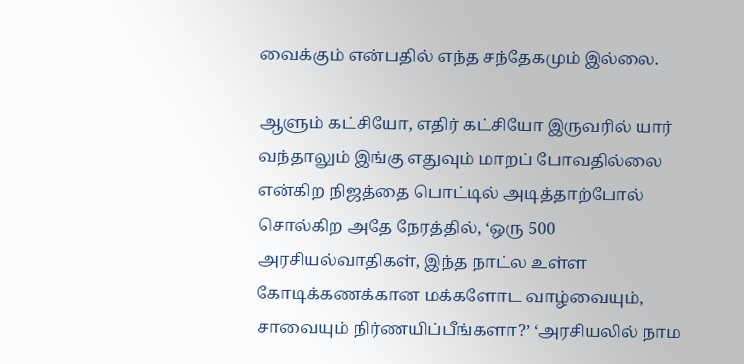வைக்கும் என்பதில் எந்த சந்தேகமும் இல்லை.

ஆளும் கட்சியோ, எதிர் கட்சியோ இருவரில் யார் வந்தாலும் இங்கு எதுவும் மாறப் போவதில்லை என்கிற நிஜத்தை பொட்டில் அடித்தாற்போல் சொல்கிற அதே நேரத்தில், ‘ஒரு 500 அரசியல்வாதிகள், இந்த நாட்ல உள்ள கோடிக்கணக்கான மக்களோட வாழ்வையும், சாவையும் நிர்ணயிப்பீங்களா?’ ‘அரசியலில் நாம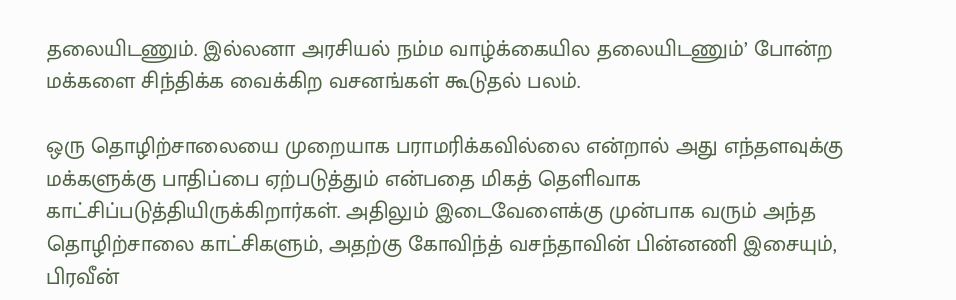தலையிடணும். இல்லனா அரசியல் நம்ம வாழ்க்கையில தலையிடணும்’ போன்ற மக்களை சிந்திக்க வைக்கிற வசனங்கள் கூடுதல் பலம்.

ஒரு தொழிற்சாலையை முறையாக பராமரிக்கவில்லை என்றால் அது எந்தளவுக்கு மக்களுக்கு பாதிப்பை ஏற்படுத்தும் என்பதை மிகத் தெளிவாக காட்சிப்படுத்தியிருக்கிறார்கள். அதிலும் இடைவேளைக்கு முன்பாக வரும் அந்த தொழிற்சாலை காட்சிகளும், அதற்கு கோவிந்த் வசந்தாவின் பின்னணி இசையும், பிரவீன்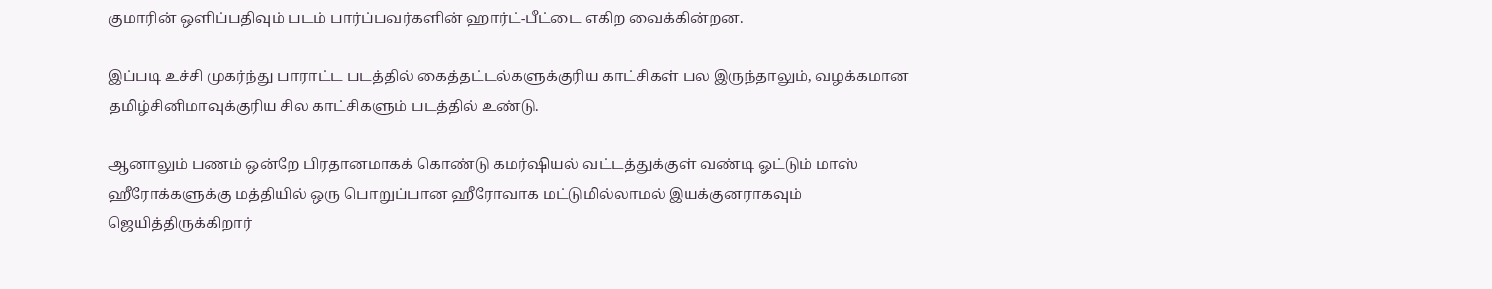குமாரின் ஒளிப்பதிவும் படம் பார்ப்பவர்களின் ஹார்ட்-பீட்டை எகிற வைக்கின்றன.

இப்படி உச்சி முகர்ந்து பாராட்ட படத்தில் கைத்தட்டல்களுக்குரிய காட்சிகள் பல இருந்தாலும், வழக்கமான தமிழ்சினிமாவுக்குரிய சில காட்சிகளும் படத்தில் உண்டு.

ஆனாலும் பணம் ஒன்றே பிரதானமாகக் கொண்டு கமர்ஷியல் வட்டத்துக்குள் வண்டி ஓட்டும் மாஸ் ஹீரோக்களுக்கு மத்தியில் ஒரு பொறுப்பான ஹீரோவாக மட்டுமில்லாமல் இயக்குனராகவும் ஜெயித்திருக்கிறார்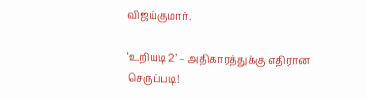விஜய்குமார்.

‘உறியடி 2’ – அதிகாரத்துக்கு எதிரான செருப்படி!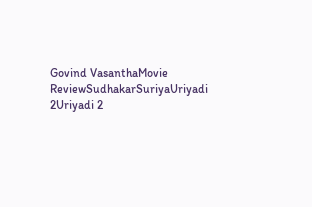Govind VasanthaMovie ReviewSudhakarSuriyaUriyadi 2Uriyadi 2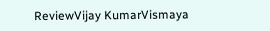ReviewVijay KumarVismaya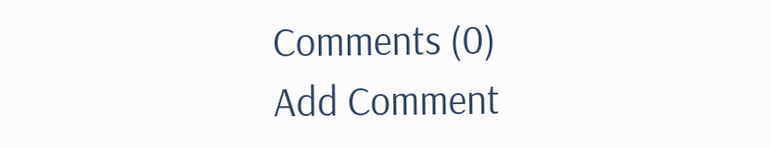Comments (0)
Add Comment